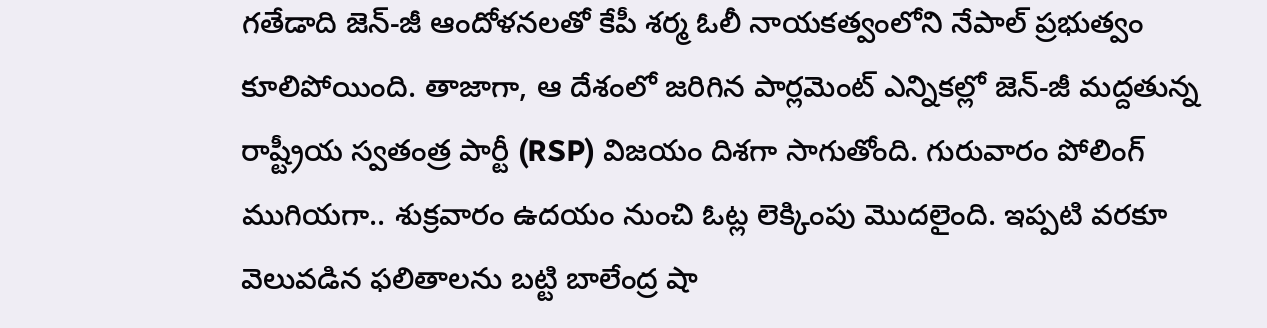గతేడాది జెన్-జీ ఆందోళనలతో కేపీ శర్మ ఓలీ నాయకత్వంలోని నేపాల్ ప్రభుత్వం కూలిపోయింది. తాజాగా, ఆ దేశంలో జరిగిన పార్లమెంట్ ఎన్నికల్లో జెన్-జీ మద్దతున్న రాష్ట్రీయ స్వతంత్ర పార్టీ (RSP) విజయం దిశగా సాగుతోంది. గురువారం పోలింగ్ ముగియగా.. శుక్రవారం ఉదయం నుంచి ఓట్ల లెక్కింపు మొదలైంది. ఇప్పటి వరకూ వెలువడిన ఫలితాలను బట్టి బాలేంద్ర షా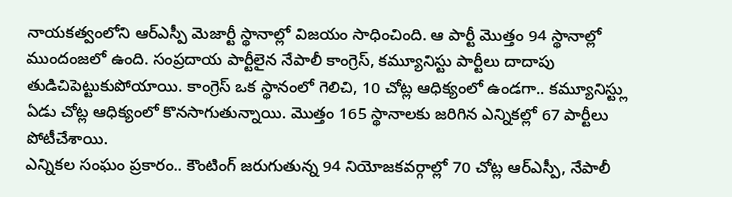నాయకత్వంలోని ఆర్ఎస్పీ మెజార్టీ స్థానాల్లో విజయం సాధించింది. ఆ పార్టీ మొత్తం 94 స్థానాల్లో ముందంజలో ఉంది. సంప్రదాయ పార్టీలైన నేపాలీ కాంగ్రెస్, కమ్యూనిస్టు పార్టీలు దాదాపు తుడిచిపెట్టుకుపోయాయి. కాంగ్రెస్ ఒక స్థానంలో గెలిచి, 10 చోట్ల ఆధిక్యంలో ఉండగా.. కమ్యూనిస్ట్లు ఏడు చోట్ల ఆధిక్యంలో కొనసాగుతున్నాయి. మొత్తం 165 స్థానాలకు జరిగిన ఎన్నికల్లో 67 పార్టీలు పోటీచేశాయి.
ఎన్నికల సంఘం ప్రకారం.. కౌంటింగ్ జరుగుతున్న 94 నియోజకవర్గాల్లో 70 చోట్ల ఆర్ఎస్పీ, నేపాలీ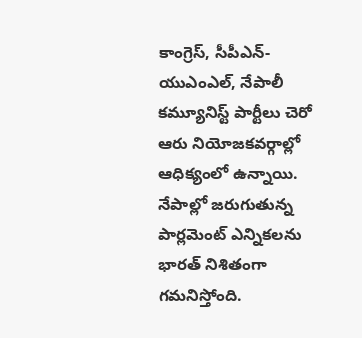కాంగ్రెస్, సీపీఎన్-యుఎంఎల్, నేపాలీ కమ్యూనిస్ట్ పార్టీలు చెరో ఆరు నియోజకవర్గాల్లో ఆధిక్యంలో ఉన్నాయి. నేపాల్లో జరుగుతున్న పార్లమెంట్ ఎన్నికలను భారత్ నిశితంగా గమనిస్తోంది.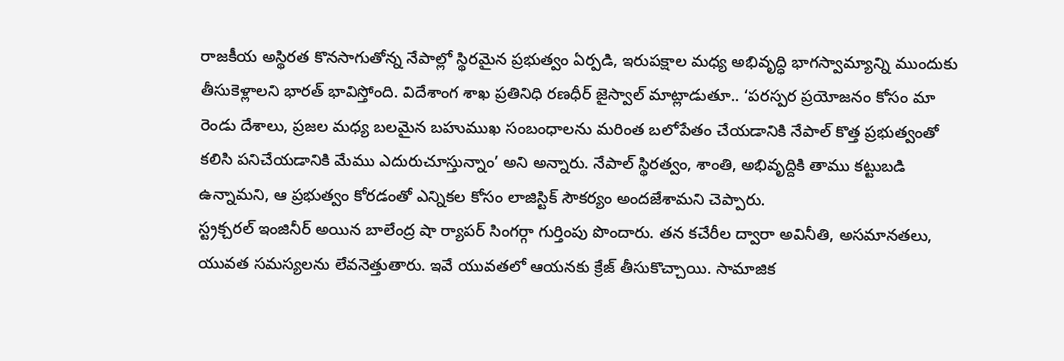రాజకీయ అస్థిరత కొనసాగుతోన్న నేపాల్లో స్థిరమైన ప్రభుత్వం ఏర్పడి, ఇరుపక్షాల మధ్య అభివృద్ధి భాగస్వామ్యాన్ని ముందుకు తీసుకెళ్లాలని భారత్ భావిస్తోంది. విదేశాంగ శాఖ ప్రతినిధి రణధీర్ జైస్వాల్ మాట్లాడుతూ.. ‘పరస్పర ప్రయోజనం కోసం మా రెండు దేశాలు, ప్రజల మధ్య బలమైన బహుముఖ సంబంధాలను మరింత బలోపేతం చేయడానికి నేపాల్ కొత్త ప్రభుత్వంతో కలిసి పనిచేయడానికి మేము ఎదురుచూస్తున్నాం’ అని అన్నారు. నేపాల్ స్థిరత్వం, శాంతి, అభివృద్దికి తాము కట్టుబడి ఉన్నామని, ఆ ప్రభుత్వం కోరడంతో ఎన్నికల కోసం లాజిస్టిక్ సౌకర్యం అందజేశామని చెప్పారు.
స్ట్రక్చరల్ ఇంజినీర్ అయిన బాలేంద్ర షా ర్యాపర్ సింగర్గా గుర్తింపు పొందారు. తన కచేరీల ద్వారా అవినీతి, అసమానతలు, యువత సమస్యలను లేవనెత్తుతారు. ఇవే యువతలో ఆయనకు క్రేజ్ తీసుకొచ్చాయి. సామాజిక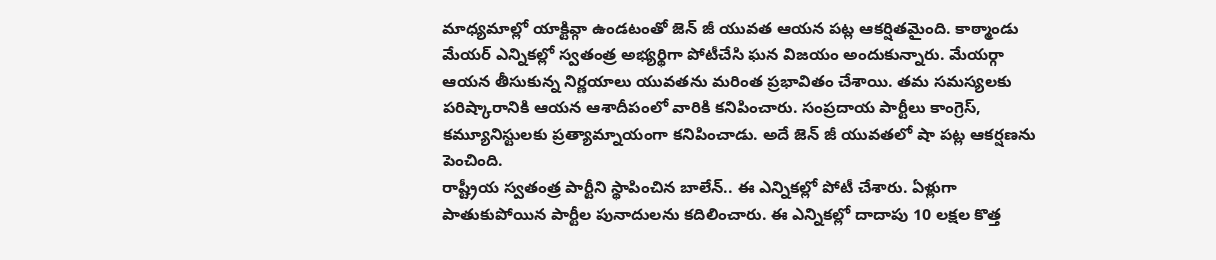మాధ్యమాల్లో యాక్టివ్గా ఉండటంతో జెన్ జీ యువత ఆయన పట్ల ఆకర్షితమైంది. కాఠ్మాండు మేయర్ ఎన్నికల్లో స్వతంత్ర అభ్యర్థిగా పోటీచేసి ఘన విజయం అందుకున్నారు. మేయర్గా ఆయన తీసుకున్న నిర్ణయాలు యువతను మరింత ప్రభావితం చేశాయి. తమ సమస్యలకు పరిష్కారానికి ఆయన ఆశాదీపంలో వారికి కనిపించారు. సంప్రదాయ పార్టీలు కాంగ్రెస్, కమ్యూనిస్టులకు ప్రత్యామ్నాయంగా కనిపించాడు. అదే జెన్ జీ యువతలో షా పట్ల ఆకర్షణను పెంచింది.
రాష్ట్రీయ స్వతంత్ర పార్టీని స్థాపించిన బాలేన్.. ఈ ఎన్నికల్లో పోటీ చేశారు. ఏళ్లుగా పాతుకుపోయిన పార్టీల పునాదులను కదిలించారు. ఈ ఎన్నికల్లో దాదాపు 10 లక్షల కొత్త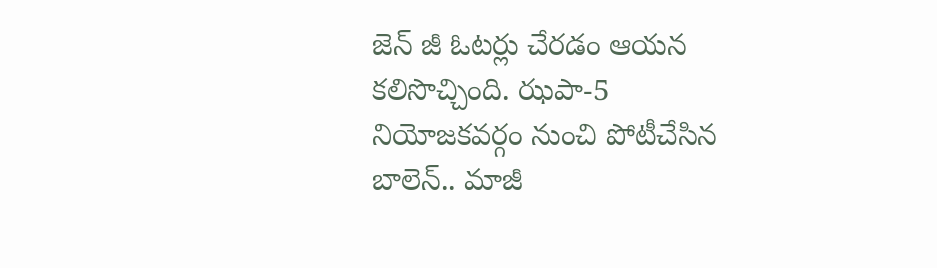జెన్ జీ ఓటర్లు చేరడం ఆయన కలిసొచ్చింది. ఝపా-5 నియోజకవర్గం నుంచి పోటీచేసిన బాలెన్.. మాజీ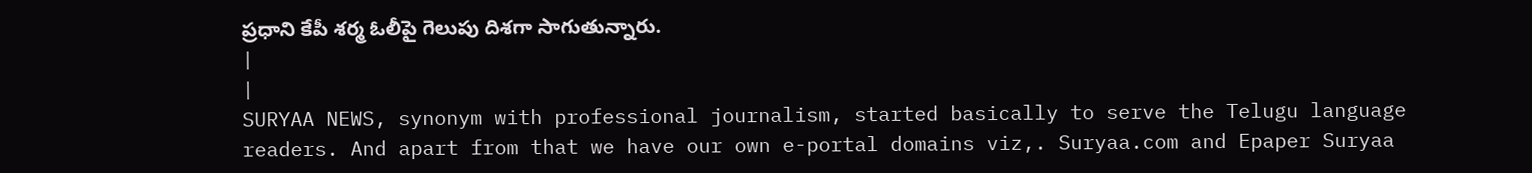ప్రధాని కేపీ శర్మ ఓలీపై గెలుపు దిశగా సాగుతున్నారు.
|
|
SURYAA NEWS, synonym with professional journalism, started basically to serve the Telugu language readers. And apart from that we have our own e-portal domains viz,. Suryaa.com and Epaper Suryaa